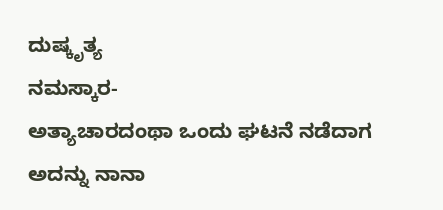ದುಷ್ಕೃತ್ಯ
ನಮಸ್ಕಾರ-
ಅತ್ಯಾಚಾರದಂಥಾ ಒಂದು ಘಟನೆ ನಡೆದಾಗ ಅದನ್ನು ನಾನಾ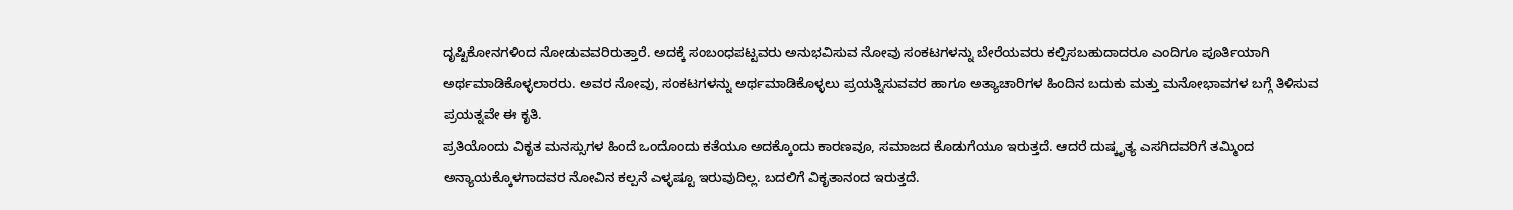ದೃಷ್ಟಿಕೋನಗಳಿಂದ ನೋಡುವವರಿರುತ್ತಾರೆ. ಅದಕ್ಕೆ ಸಂಬಂಧಪಟ್ಟವರು ಅನುಭವಿಸುವ ನೋವು ಸಂಕಟಗಳನ್ನು ಬೇರೆಯವರು ಕಲ್ಪಿಸಬಹುದಾದರೂ ಎಂದಿಗೂ ಪೂರ್ತಿಯಾಗಿ ಅರ್ಥಮಾಡಿಕೊಳ್ಳಲಾರರು. ಅವರ ನೋವು, ಸಂಕಟಗಳನ್ನು ಅರ್ಥಮಾಡಿಕೊಳ್ಳಲು ಪ್ರಯತ್ನಿಸುವವರ ಹಾಗೂ ಅತ್ಯಾಚಾರಿಗಳ ಹಿಂದಿನ ಬದುಕು ಮತ್ತು ಮನೋಭಾವಗಳ ಬಗ್ಗೆ ತಿಳಿಸುವ ಪ್ರಯತ್ನವೇ ಈ ಕೃತಿ.
ಪ್ರತಿಯೊಂದು ವಿಕೃತ ಮನಸ್ಸುಗಳ ಹಿಂದೆ ಒಂದೊಂದು ಕತೆಯೂ ಅದಕ್ಕೊಂದು ಕಾರಣವೂ, ಸಮಾಜದ ಕೊಡುಗೆಯೂ ಇರುತ್ತದೆ. ಆದರೆ ದುಷ್ಕೃತ್ಯ ಎಸಗಿದವರಿಗೆ ತಮ್ಮಿಂದ ಅನ್ಯಾಯಕ್ಕೊಳಗಾದವರ ನೋವಿನ ಕಲ್ಪನೆ ಎಳ್ಳಷ್ಟೂ ಇರುವುದಿಲ್ಲ. ಬದಲಿಗೆ ವಿಕೃತಾನಂದ ಇರುತ್ತದೆ.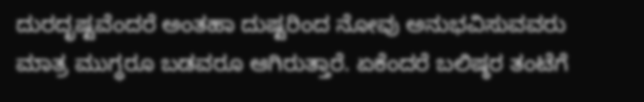ದುರದೃಷ್ಟವೆಂದರೆ ಅಂತಹಾ ದುಷ್ಟರಿಂದ ನೋವು ಅನುಭವಿಸುವವರು ಮಾತ್ರ ಮುಗ್ಧರೂ ಬಡವರೂ ಆಗಿರುತ್ತಾರೆ. ಏಕೆಂದರೆ ಬಲಿಷ್ಠರ ತಂಟೆಗೆ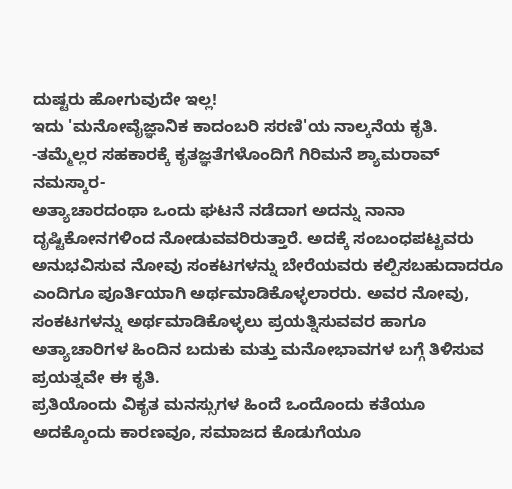ದುಷ್ಟರು ಹೋಗುವುದೇ ಇಲ್ಲ!
ಇದು 'ಮನೋವೈಜ್ಞಾನಿಕ ಕಾದಂಬರಿ ಸರಣಿ'ಯ ನಾಲ್ಕನೆಯ ಕೃತಿ.
-ತಮ್ಮೆಲ್ಲರ ಸಹಕಾರಕ್ಕೆ ಕೃತಜ್ಞತೆಗಳೊಂದಿಗೆ ಗಿರಿಮನೆ ಶ್ಯಾಮರಾವ್
ನಮಸ್ಕಾರ-
ಅತ್ಯಾಚಾರದಂಥಾ ಒಂದು ಘಟನೆ ನಡೆದಾಗ ಅದನ್ನು ನಾನಾ ದೃಷ್ಟಿಕೋನಗಳಿಂದ ನೋಡುವವರಿರುತ್ತಾರೆ. ಅದಕ್ಕೆ ಸಂಬಂಧಪಟ್ಟವರು ಅನುಭವಿಸುವ ನೋವು ಸಂಕಟಗಳನ್ನು ಬೇರೆಯವರು ಕಲ್ಪಿಸಬಹುದಾದರೂ ಎಂದಿಗೂ ಪೂರ್ತಿಯಾಗಿ ಅರ್ಥಮಾಡಿಕೊಳ್ಳಲಾರರು. ಅವರ ನೋವು, ಸಂಕಟಗಳನ್ನು ಅರ್ಥಮಾಡಿಕೊಳ್ಳಲು ಪ್ರಯತ್ನಿಸುವವರ ಹಾಗೂ ಅತ್ಯಾಚಾರಿಗಳ ಹಿಂದಿನ ಬದುಕು ಮತ್ತು ಮನೋಭಾವಗಳ ಬಗ್ಗೆ ತಿಳಿಸುವ ಪ್ರಯತ್ನವೇ ಈ ಕೃತಿ.
ಪ್ರತಿಯೊಂದು ವಿಕೃತ ಮನಸ್ಸುಗಳ ಹಿಂದೆ ಒಂದೊಂದು ಕತೆಯೂ ಅದಕ್ಕೊಂದು ಕಾರಣವೂ, ಸಮಾಜದ ಕೊಡುಗೆಯೂ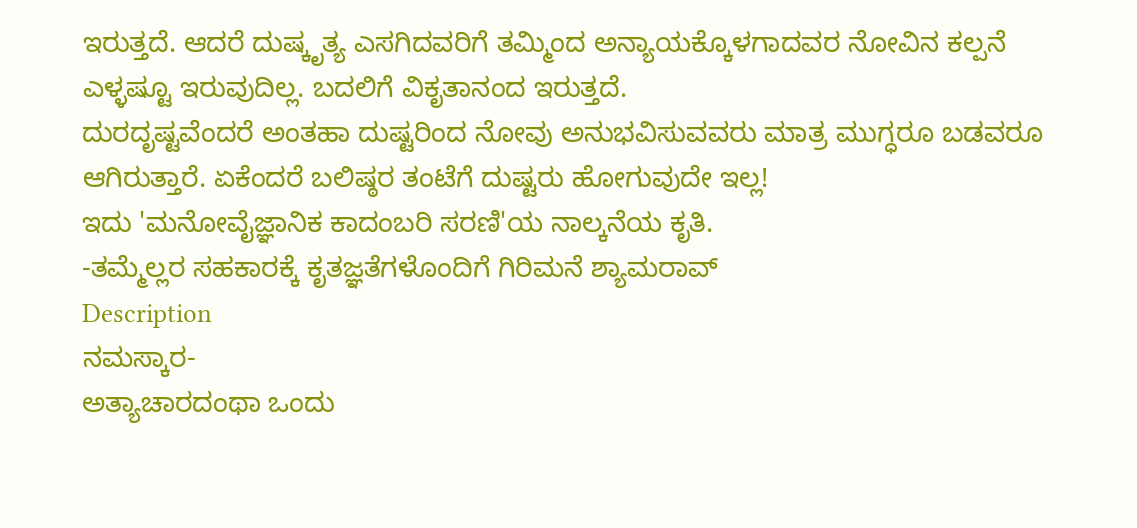ಇರುತ್ತದೆ. ಆದರೆ ದುಷ್ಕೃತ್ಯ ಎಸಗಿದವರಿಗೆ ತಮ್ಮಿಂದ ಅನ್ಯಾಯಕ್ಕೊಳಗಾದವರ ನೋವಿನ ಕಲ್ಪನೆ ಎಳ್ಳಷ್ಟೂ ಇರುವುದಿಲ್ಲ. ಬದಲಿಗೆ ವಿಕೃತಾನಂದ ಇರುತ್ತದೆ.
ದುರದೃಷ್ಟವೆಂದರೆ ಅಂತಹಾ ದುಷ್ಟರಿಂದ ನೋವು ಅನುಭವಿಸುವವರು ಮಾತ್ರ ಮುಗ್ಧರೂ ಬಡವರೂ ಆಗಿರುತ್ತಾರೆ. ಏಕೆಂದರೆ ಬಲಿಷ್ಠರ ತಂಟೆಗೆ ದುಷ್ಟರು ಹೋಗುವುದೇ ಇಲ್ಲ!
ಇದು 'ಮನೋವೈಜ್ಞಾನಿಕ ಕಾದಂಬರಿ ಸರಣಿ'ಯ ನಾಲ್ಕನೆಯ ಕೃತಿ.
-ತಮ್ಮೆಲ್ಲರ ಸಹಕಾರಕ್ಕೆ ಕೃತಜ್ಞತೆಗಳೊಂದಿಗೆ ಗಿರಿಮನೆ ಶ್ಯಾಮರಾವ್
Description
ನಮಸ್ಕಾರ-
ಅತ್ಯಾಚಾರದಂಥಾ ಒಂದು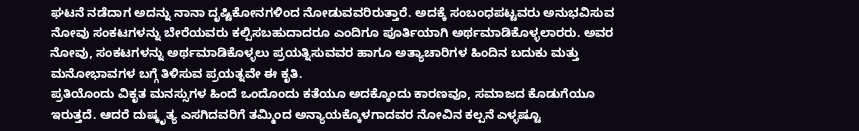ಘಟನೆ ನಡೆದಾಗ ಅದನ್ನು ನಾನಾ ದೃಷ್ಟಿಕೋನಗಳಿಂದ ನೋಡುವವರಿರುತ್ತಾರೆ. ಅದಕ್ಕೆ ಸಂಬಂಧಪಟ್ಟವರು ಅನುಭವಿಸುವ ನೋವು ಸಂಕಟಗಳನ್ನು ಬೇರೆಯವರು ಕಲ್ಪಿಸಬಹುದಾದರೂ ಎಂದಿಗೂ ಪೂರ್ತಿಯಾಗಿ ಅರ್ಥಮಾಡಿಕೊಳ್ಳಲಾರರು. ಅವರ ನೋವು, ಸಂಕಟಗಳನ್ನು ಅರ್ಥಮಾಡಿಕೊಳ್ಳಲು ಪ್ರಯತ್ನಿಸುವವರ ಹಾಗೂ ಅತ್ಯಾಚಾರಿಗಳ ಹಿಂದಿನ ಬದುಕು ಮತ್ತು ಮನೋಭಾವಗಳ ಬಗ್ಗೆ ತಿಳಿಸುವ ಪ್ರಯತ್ನವೇ ಈ ಕೃತಿ.
ಪ್ರತಿಯೊಂದು ವಿಕೃತ ಮನಸ್ಸುಗಳ ಹಿಂದೆ ಒಂದೊಂದು ಕತೆಯೂ ಅದಕ್ಕೊಂದು ಕಾರಣವೂ, ಸಮಾಜದ ಕೊಡುಗೆಯೂ ಇರುತ್ತದೆ. ಆದರೆ ದುಷ್ಕೃತ್ಯ ಎಸಗಿದವರಿಗೆ ತಮ್ಮಿಂದ ಅನ್ಯಾಯಕ್ಕೊಳಗಾದವರ ನೋವಿನ ಕಲ್ಪನೆ ಎಳ್ಳಷ್ಟೂ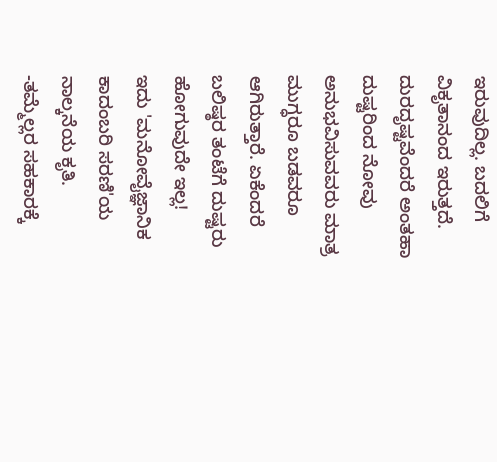ಇರುವುದಿಲ್ಲ. ಬದಲಿಗೆ ವಿಕೃತಾನಂದ ಇರುತ್ತದೆ.
ದುರದೃಷ್ಟವೆಂದರೆ ಅಂತಹಾ ದುಷ್ಟರಿಂದ ನೋವು ಅನುಭವಿಸುವವರು ಮಾತ್ರ ಮುಗ್ಧರೂ ಬಡವರೂ ಆಗಿರುತ್ತಾರೆ. ಏಕೆಂದರೆ ಬಲಿಷ್ಠರ ತಂಟೆಗೆ ದುಷ್ಟರು ಹೋಗುವುದೇ ಇಲ್ಲ!
ಇದು 'ಮನೋವೈಜ್ಞಾನಿಕ ಕಾದಂಬರಿ ಸರಣಿ'ಯ ನಾಲ್ಕನೆಯ ಕೃತಿ.
-ತಮ್ಮೆಲ್ಲರ ಸಹಕಾರಕ್ಕೆ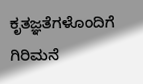ಕೃತಜ್ಞತೆಗಳೊಂದಿಗೆ ಗಿರಿಮನೆ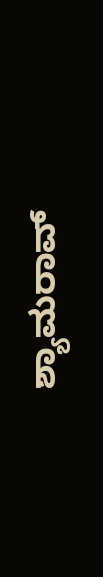ಶ್ಯಾಮರಾವ್